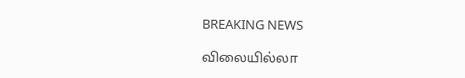BREAKING NEWS

விலையில்லா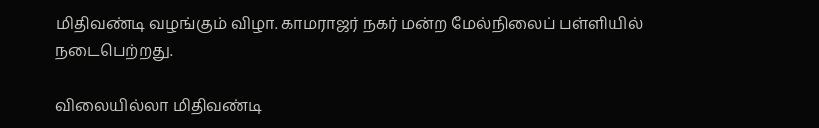மிதிவண்டி வழங்கும் விழா. காமராஜர் நகர் மன்ற மேல்நிலைப் பள்ளியில் நடைபெற்றது.

விலையில்லா மிதிவண்டி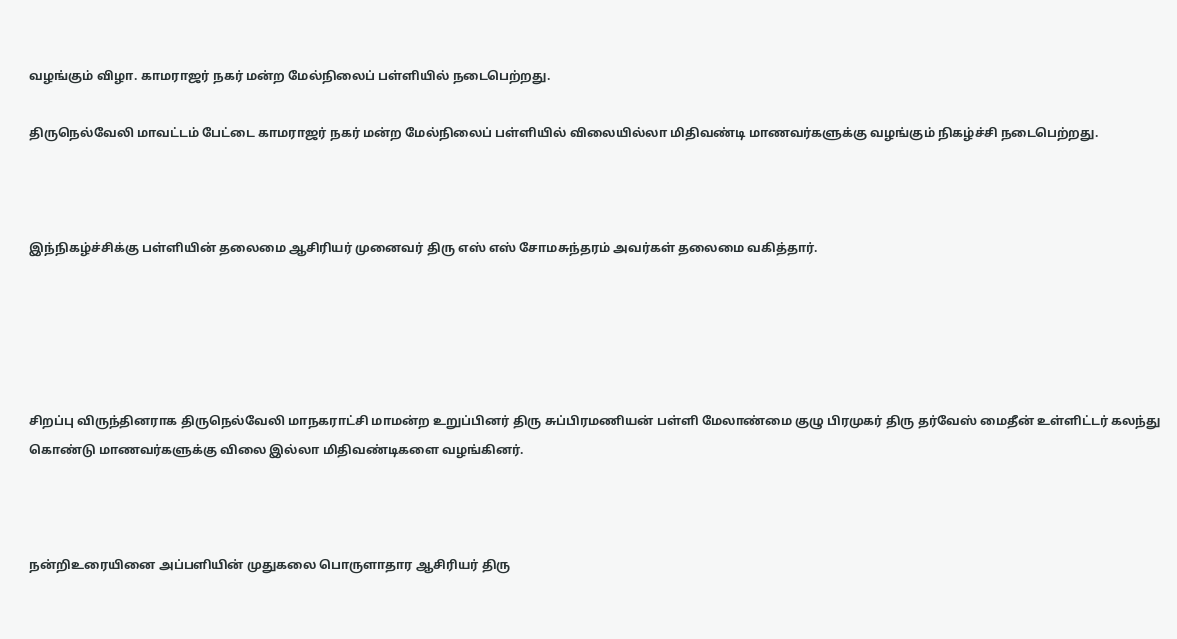வழங்கும் விழா. காமராஜர் நகர் மன்ற மேல்நிலைப் பள்ளியில் நடைபெற்றது.

திருநெல்வேலி மாவட்டம் பேட்டை காமராஜர் நகர் மன்ற மேல்நிலைப் பள்ளியில் விலையில்லா மிதிவண்டி மாணவர்களுக்கு வழங்கும் நிகழ்ச்சி நடைபெற்றது.



இந்நிகழ்ச்சிக்கு பள்ளியின் தலைமை ஆசிரியர் முனைவர் திரு எஸ் எஸ் சோமசுந்தரம் அவர்கள் தலைமை வகித்தார்.





சிறப்பு விருந்தினராக திருநெல்வேலி மாநகராட்சி மாமன்ற உறுப்பினர் திரு சுப்பிரமணியன் பள்ளி மேலாண்மை குழு பிரமுகர் திரு தர்வேஸ் மைதீன் உள்ளிட்டர் கலந்து கொண்டு மாணவர்களுக்கு விலை இல்லா மிதிவண்டிகளை வழங்கினர்.



நன்றிஉரையினை அப்பளியின் முதுகலை பொருளாதார ஆசிரியர் திரு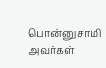பொன்னுசாமி அவர்கள்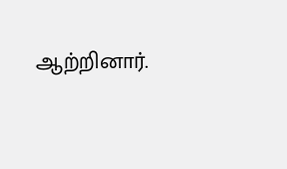ஆற்றினார்.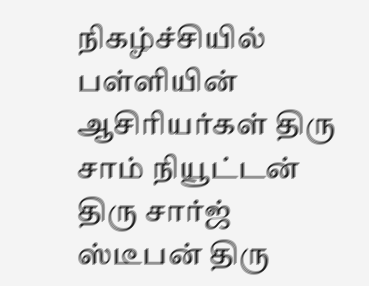நிகழ்ச்சியில் பள்ளியின் ஆசிரியர்கள் திரு சாம் நியூட்டன் திரு சார்ஜ் ஸ்டீபன் திரு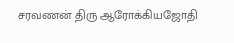சரவணன் திரு ஆரோக்கியஜோதி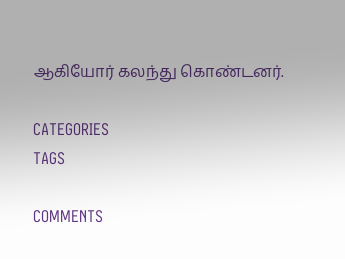ஆகியோர் கலந்து கொண்டனர்.

CATEGORIES
TAGS

COMMENTS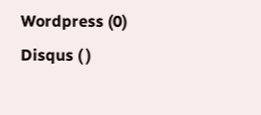Wordpress (0)
Disqus ( )